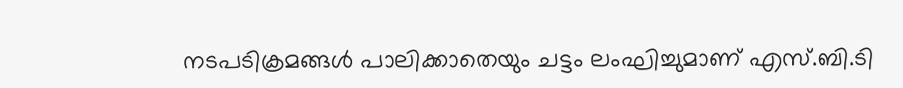നടപടിക്രമങ്ങള്‍ പാലിക്കാതെയും ചട്ടം ലംഘിച്ചുമാണ് എസ്.ബി.ടി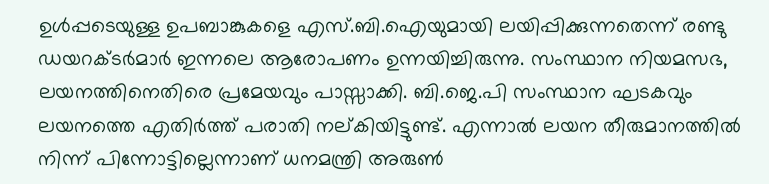ഉള്‍പ്പടെയുള്ള ഉപബാങ്കുകളെ എസ്.ബി.ഐയുമായി ലയിപ്പിക്കുന്നതെന്ന് രണ്ടു ഡയറക്ടര്‍മാര്‍ ഇന്നലെ ആരോപണം ഉന്നയിച്ചിരുന്നു. സംസ്ഥാന നിയമസഭ, ലയനത്തിനെതിരെ പ്രമേയവും പാസ്സാക്കി. ബി.ജെ.പി സംസ്ഥാന ഘടകവും ലയനത്തെ എതിര്‍ത്ത് പരാതി നല്കിയിട്ടുണ്ട്. എന്നാല്‍ ലയന തീരുമാനത്തില്‍ നിന്ന് പിന്നോട്ടില്ലെന്നാണ് ധനമന്ത്രി അരുണ്‍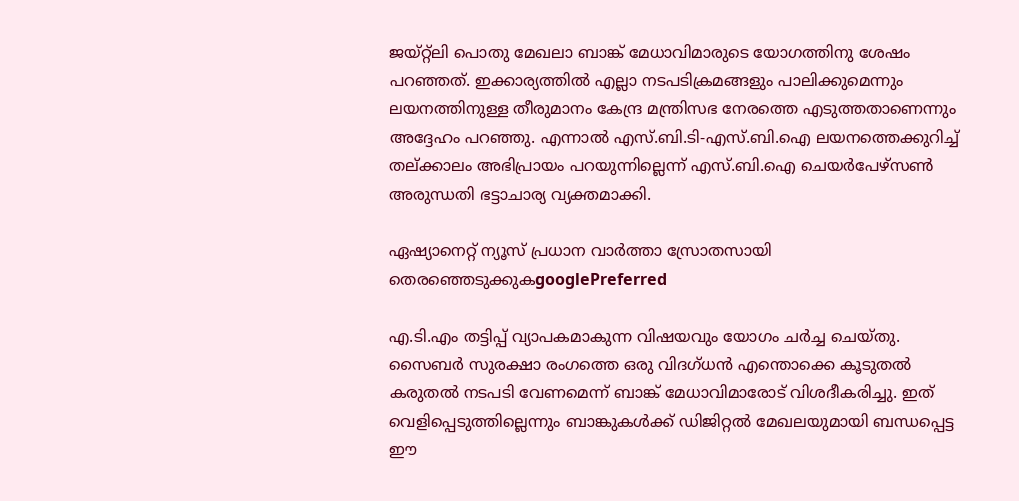ജയ്‍റ്റ്‍ലി പൊതു മേഖലാ ബാങ്ക് മേധാവിമാരുടെ യോഗത്തിനു ശേഷം പറഞ്ഞത്. ഇക്കാര്യത്തില്‍ എല്ലാ നടപടിക്രമങ്ങളും പാലിക്കുമെന്നും ലയനത്തിനുള്ള തീരുമാനം കേന്ദ്ര മന്ത്രിസഭ നേരത്തെ എടുത്തതാണെന്നും അദ്ദേഹം പറഞ്ഞു. എന്നാല്‍ എസ്.ബി.ടി-എസ്.ബി.ഐ ലയനത്തെക്കുറിച്ച് തല്‌ക്കാലം അഭിപ്രായം പറയുന്നില്ലെന്ന് എസ്.ബി.ഐ ചെയര്‍പേഴ്‌സണ്‍ അരുന്ധതി ഭട്ടാചാര്യ വ്യക്തമാക്കി.

ഏഷ്യാനെറ്റ് ന്യൂസ് പ്രധാന വാർത്താ സ്രോതസായി തെരഞ്ഞെടുക്കുകgooglePreferred

എ.ടി.എം തട്ടിപ്പ് വ്യാപകമാകുന്ന വിഷയവും യോഗം ചര്‍ച്ച ചെയ്തു. സൈബര്‍ സുരക്ഷാ രംഗത്തെ ഒരു വിദഗ്ധന്‍ എന്തൊക്കെ കൂടുതല്‍ കരുതല്‍ നടപടി വേണമെന്ന് ബാങ്ക് മേധാവിമാരോട് വിശദീകരിച്ചു. ഇത് വെളിപ്പെടുത്തില്ലെന്നും ബാങ്കുകള്‍ക്ക് ഡിജിറ്റല്‍ മേഖലയുമായി ബന്ധപ്പെട്ട ഈ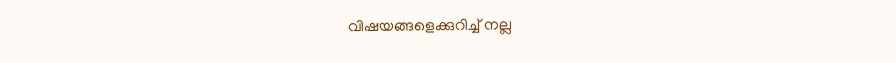വിഷയങ്ങളെക്കുറിച്ച് നല്ല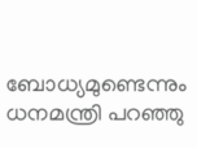ബോധ്യമുണ്ടെന്നും ധനമന്ത്രി പറഞ്ഞു